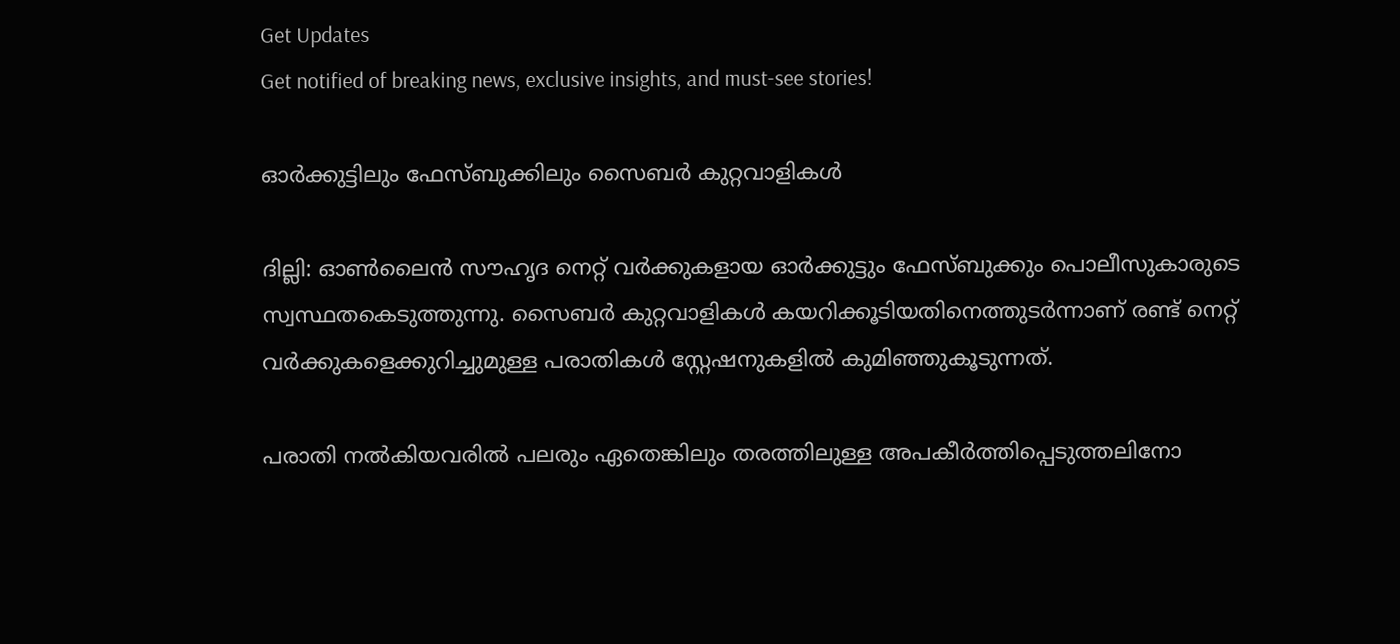Get Updates
Get notified of breaking news, exclusive insights, and must-see stories!

ഓര്‍ക്കുട്ടിലും ഫേസ്‌ബുക്കിലും സൈബര്‍ കുറ്റവാളികള്‍

ദില്ലി: ഓണ്‍ലൈന്‍ സൗഹൃദ നെറ്റ്‌ വര്‍ക്കുകളായ ഓര്‍ക്കുട്ടും ഫേസ്‌ബുക്കും പൊലീസുകാരുടെ സ്വസ്ഥതകെടുത്തുന്നു. സൈബര്‍ കുറ്റവാളികള്‍ കയറിക്കൂടിയതിനെത്തുടര്‍ന്നാണ്‌ രണ്ട്‌ നെറ്റ്‌ വര്‍ക്കുകളെക്കുറിച്ചുമുള്ള പരാതികള്‍ സ്റ്റേഷനുകളില്‍ കുമിഞ്ഞുകൂടുന്നത്‌.

പരാതി നല്‍കിയവരില്‍ പലരും ഏതെങ്കിലും തരത്തിലുള്ള അപകീര്‍ത്തിപ്പെടുത്തലിനോ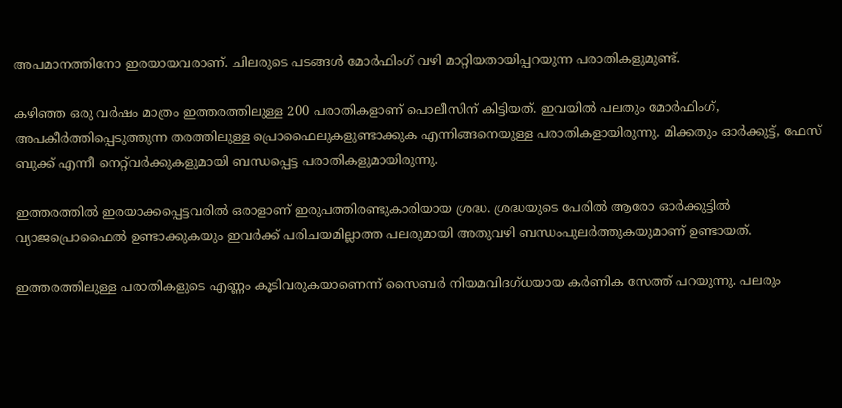അപമാനത്തിനോ ഇരയായവരാണ്‌. ചിലരുടെ പടങ്ങള്‍ മോര്‍ഫിംഗ്‌ വഴി മാറ്റിയതായിപ്പറയുന്ന പരാതികളുമുണ്ട്‌.

കഴിഞ്ഞ ഒരു വര്‍ഷം മാത്രം ഇത്തരത്തിലുള്ള 200 പരാതികളാണ്‌ പൊലീസിന്‌ കിട്ടിയത്‌. ഇവയില്‍ പലതും മോര്‍ഫിംഗ്‌, അപകീര്‍ത്തിപ്പെടുത്തുന്ന തരത്തിലുള്ള പ്രൊഫൈലുകളുണ്ടാക്കുക എന്നിങ്ങനെയുള്ള പരാതികളായിരുന്നു. മിക്കതും ഓര്‍ക്കുട്ട്‌, ഫേസ്‌ ബുക്ക്‌ എന്നീ നെറ്റ്‌വര്‍ക്കുകളുമായി ബന്ധപ്പെട്ട പരാതികളുമായിരുന്നു.

ഇത്തരത്തില്‍ ഇരയാക്കപ്പെട്ടവരില്‍ ഒരാളാണ്‌ ഇരുപത്തിരണ്ടുകാരിയായ ശ്രദ്ധ. ശ്രദ്ധയുടെ പേരില്‍ ആരോ ഓര്‍ക്കുട്ടില്‍ വ്യാജപ്രൊഫൈല്‍ ഉണ്ടാക്കുകയും ഇവര്‍ക്ക്‌ പരിചയമില്ലാത്ത പലരുമായി അതുവഴി ബന്ധംപുലര്‍ത്തുകയുമാണ്‌ ഉണ്ടായത്‌.

ഇത്തരത്തിലുള്ള പരാതികളുടെ എണ്ണം കൂടിവരുകയാണെന്ന്‌ സൈബര്‍ നിയമവിദഗ്‌ധയായ കര്‍ണിക സേത്ത്‌ പറയുന്നു. പലരും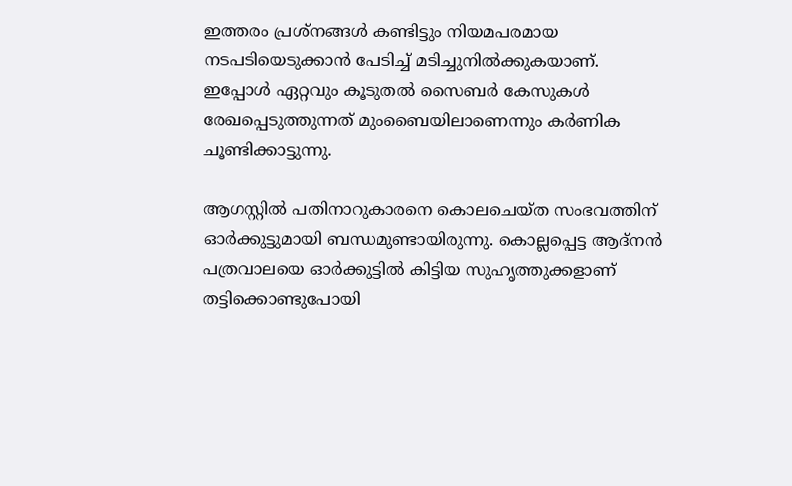ഇത്തരം പ്രശ്‌നങ്ങള്‍ കണ്ടിട്ടും നിയമപരമായ നടപടിയെടുക്കാന്‍ പേടിച്ച്‌ മടിച്ചുനില്‍ക്കുകയാണ്‌. ഇപ്പോള്‍ ഏറ്റവും കൂടുതല്‍ സൈബര്‍ കേസുകള്‍ രേഖപ്പെടുത്തുന്നത്‌ മുംബൈയിലാണെന്നും കര്‍ണിക ചൂണ്ടിക്കാട്ടുന്നു.

ആഗസ്റ്റില്‍ പതിനാറുകാരനെ കൊലചെയ്‌ത സംഭവത്തിന്‌ ഓര്‍ക്കുട്ടുമായി ബന്ധമുണ്ടായിരുന്നു. കൊല്ലപ്പെട്ട ആദ്‌നന്‍ പത്രവാലയെ ഓര്‍ക്കുട്ടില്‍ കിട്ടിയ സുഹൃത്തുക്കളാണ്‌ തട്ടിക്കൊണ്ടുപോയി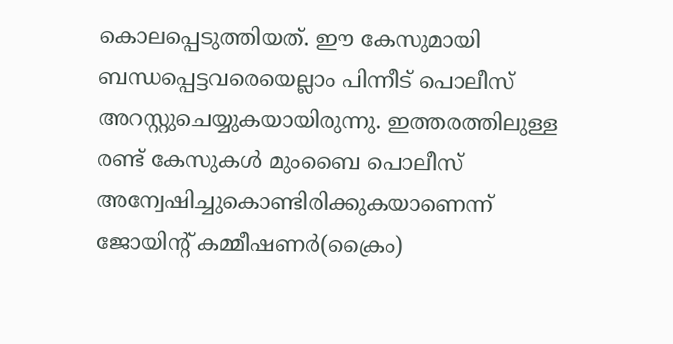കൊലപ്പെടുത്തിയത്‌. ഈ കേസുമായി ബന്ധപ്പെട്ടവരെയെല്ലാം പിന്നീട്‌ പൊലീസ്‌ അറസ്റ്റുചെയ്യുകയായിരുന്നു. ഇത്തരത്തിലുള്ള രണ്ട്‌ കേസുകള്‍ മുംബൈ പൊലീസ്‌ അന്വേഷിച്ചുകൊണ്ടിരിക്കുകയാണെന്ന്‌ ജോയിന്റ്‌ കമ്മീഷണര്‍(ക്രൈം)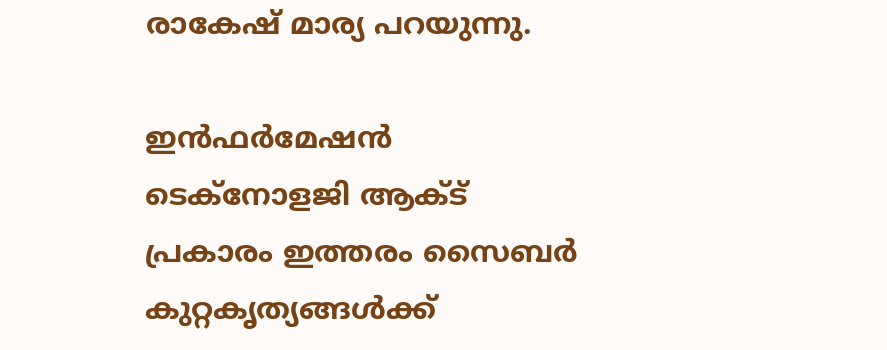രാകേഷ്‌ മാര്യ പറയുന്നു.

ഇന്‍ഫര്‍മേഷന്‍ ടെക്‌നോളജി ആക്ട്‌ പ്രകാരം ഇത്തരം സൈബര്‍ കുറ്റകൃത്യങ്ങള്‍ക്ക്‌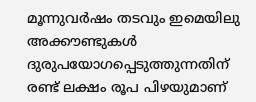മൂന്നുവര്‍ഷം തടവും ഇമെയിലു അക്കൗണ്ടുകള്‍ ദുരുപയോഗപ്പെടുത്തുന്നതിന്‌ രണ്ട്‌ ലക്ഷം രൂപ പിഴയുമാണ്‌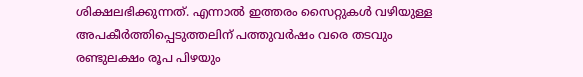ശിക്ഷലഭിക്കുന്നത്‌. എന്നാല്‍ ഇത്തരം സൈറ്റുകള്‍ വഴിയുള്ള അപകീര്‍ത്തിപ്പെടുത്തലിന്‌ പത്തുവര്‍ഷം വരെ തടവും രണ്ടുലക്ഷം രൂപ പിഴയും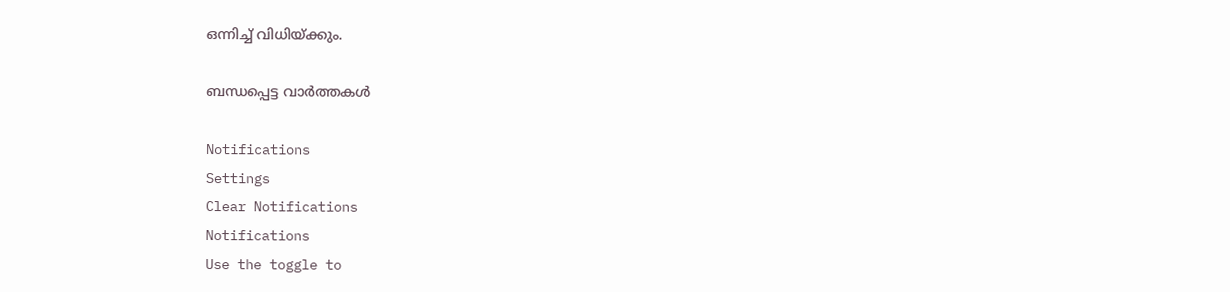ഒന്നിച്ച്‌ വിധിയ്‌ക്കും.

ബന്ധപ്പെട്ട വാര്‍ത്തകള്‍

Notifications
Settings
Clear Notifications
Notifications
Use the toggle to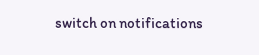switch on notifications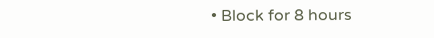• Block for 8 hours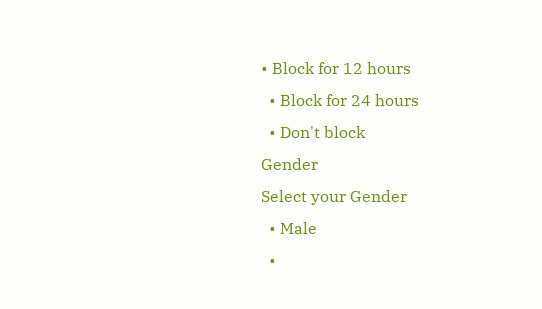• Block for 12 hours
  • Block for 24 hours
  • Don't block
Gender
Select your Gender
  • Male
  •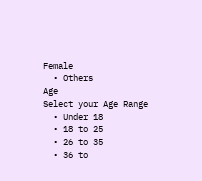Female
  • Others
Age
Select your Age Range
  • Under 18
  • 18 to 25
  • 26 to 35
  • 36 to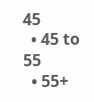45
  • 45 to 55
  • 55+